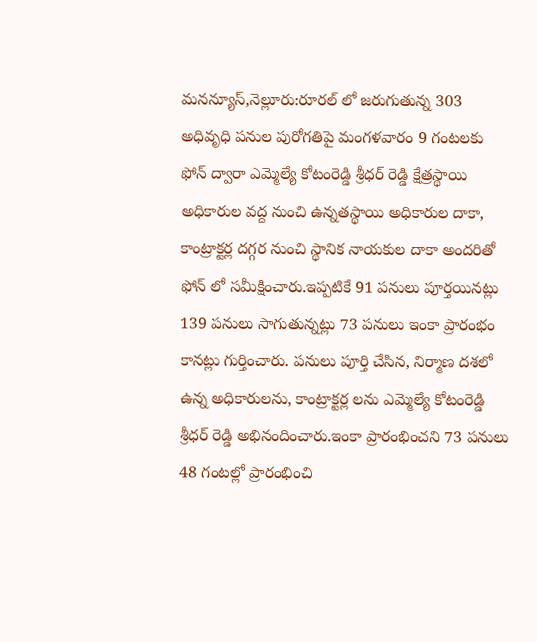మనన్యూస్,నెల్లూరు:రూరల్ లో జరుగుతున్న 303 అధివృధి పనుల పురోగతిపై మంగళవారం 9 గంటలకు ఫోన్ ద్వారా ఎమ్మెల్యే కోటంరెడ్డి శ్రీధర్ రెడ్డి క్షేత్రస్థాయి అధికారుల వద్ద నుంచి ఉన్నతస్థాయి అధికారుల దాకా, కాంట్రాక్టర్ల దగ్గర నుంచి స్థానిక నాయకుల దాకా అందరితో ఫోన్ లో సమీక్షించారు.ఇప్పటికే 91 పనులు పూర్తయినట్లు 139 పనులు సాగుతున్నట్లు 73 పనులు ఇంకా ప్రారంభం కానట్లు గుర్తించారు. పనులు పూర్తి చేసిన, నిర్మాణ దశలో ఉన్న అధికారులను, కాంట్రాక్టర్ల లను ఎమ్మెల్యే కోటంరెడ్డి శ్రీధర్ రెడ్డి అభినందించారు.ఇంకా ప్రారంభించని 73 పనులు 48 గంటల్లో ప్రారంభించి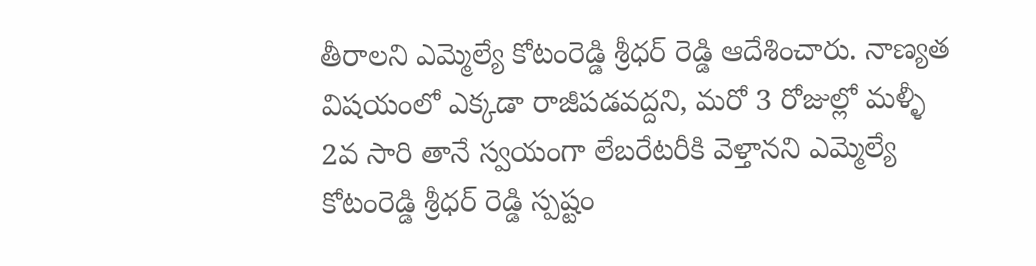తీరాలని ఎమ్మెల్యే కోటంరెడ్డి శ్రీధర్ రెడ్డి ఆదేశించారు. నాణ్యత విషయంలో ఎక్కడా రాజీపడవద్దని, మరో 3 రోజుల్లో మళ్ళీ 2వ సారి తానే స్వయంగా లేబరేటరీకి వెళ్తానని ఎమ్మెల్యే కోటంరెడ్డి శ్రీధర్ రెడ్డి స్పష్టం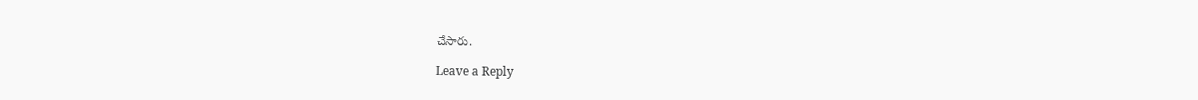చేసారు.

Leave a Reply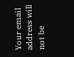Your email address will not be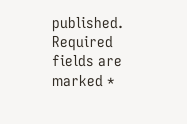published. Required fields are marked *